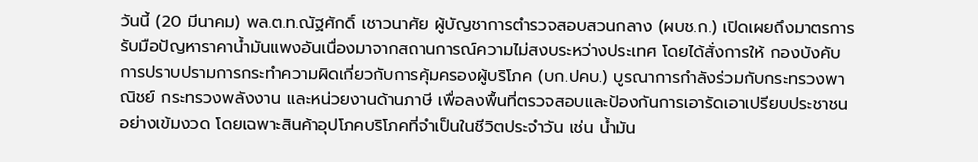วันนี้ (20 มีนาคม) พล.ต.ท.ณัฐศักดิ์ เชาวนาศัย ผู้บัญชาการตำรวจสอบสวนกลาง (ผบช.ก.) เปิดเผยถึงมาตรการรับมือปัญหาราคาน้ำมันแพงอันเนื่องมาจากสถานการณ์ความไม่สงบระหว่างประเทศ โดยได้สั่งการให้ กองบังคับการปราบปรามการกระทำความผิดเกี่ยวกับการคุ้มครองผู้บริโภค (บก.ปคบ.) บูรณาการกำลังร่วมกับกระทรวงพาณิชย์ กระทรวงพลังงาน และหน่วยงานด้านภาษี เพื่อลงพื้นที่ตรวจสอบและป้องกันการเอารัดเอาเปรียบประชาชนอย่างเข้มงวด โดยเฉพาะสินค้าอุปโภคบริโภคที่จำเป็นในชีวิตประจำวัน เช่น น้ำมัน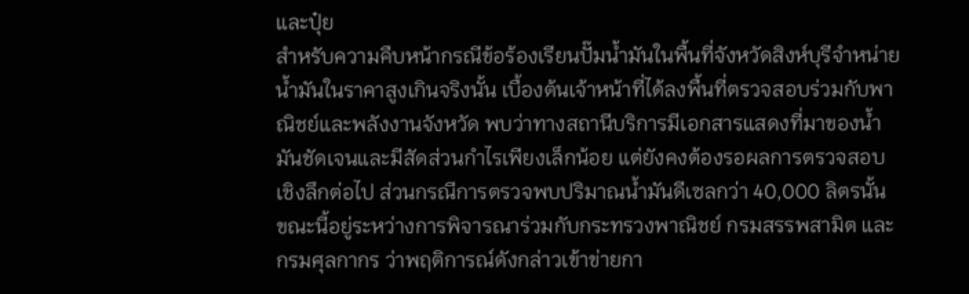และปุ๋ย
สำหรับความคืบหน้ากรณีข้อร้องเรียนปั๊มน้ำมันในพื้นที่จังหวัดสิงห์บุรีจำหน่ายน้ำมันในราคาสูงเกินจริงนั้น เบื้องต้นเจ้าหน้าที่ได้ลงพื้นที่ตรวจสอบร่วมกับพาณิชย์และพลังงานจังหวัด พบว่าทางสถานีบริการมีเอกสารแสดงที่มาของน้ำมันชัดเจนและมีสัดส่วนกำไรเพียงเล็กน้อย แต่ยังคงต้องรอผลการตรวจสอบเชิงลึกต่อไป ส่วนกรณีการตรวจพบปริมาณน้ำมันดีเซลกว่า 40,000 ลิตรนั้น ขณะนี้อยู่ระหว่างการพิจารณาร่วมกับกระทรวงพาณิชย์ กรมสรรพสามิต และกรมศุลกากร ว่าพฤติการณ์ดังกล่าวเข้าข่ายกา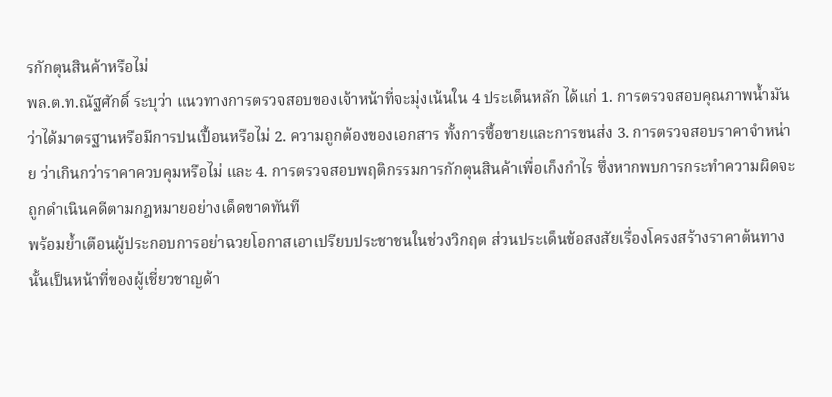รกักตุนสินค้าหรือไม่
พล.ต.ท.ณัฐศักดิ์ ระบุว่า แนวทางการตรวจสอบของเจ้าหน้าที่จะมุ่งเน้นใน 4 ประเด็นหลัก ได้แก่ 1. การตรวจสอบคุณภาพน้ำมัน ว่าได้มาตรฐานหรือมีการปนเปื้อนหรือไม่ 2. ความถูกต้องของเอกสาร ทั้งการซื้อขายและการขนส่ง 3. การตรวจสอบราคาจำหน่าย ว่าเกินกว่าราคาควบคุมหรือไม่ และ 4. การตรวจสอบพฤติกรรมการกักตุนสินค้าเพื่อเก็งกำไร ซึ่งหากพบการกระทำความผิดจะถูกดำเนินคดีตามกฎหมายอย่างเด็ดขาดทันที
พร้อมย้ำเตือนผู้ประกอบการอย่าฉวยโอกาสเอาเปรียบประชาชนในช่วงวิกฤต ส่วนประเด็นข้อสงสัยเรื่องโครงสร้างราคาต้นทางนั้นเป็นหน้าที่ของผู้เชี่ยวชาญด้า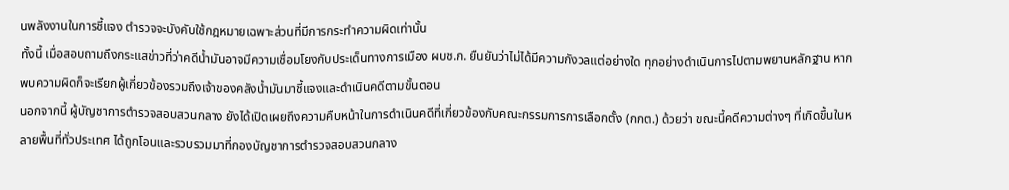นพลังงานในการชี้แจง ตำรวจจะบังคับใช้กฎหมายเฉพาะส่วนที่มีการกระทำความผิดเท่านั้น
ทั้งนี้ เมื่อสอบถามถึงกระแสข่าวที่ว่าคดีน้ำมันอาจมีความเชื่อมโยงกับประเด็นทางการเมือง ผบช.ก. ยืนยันว่าไม่ได้มีความกังวลแต่อย่างใด ทุกอย่างดำเนินการไปตามพยานหลักฐาน หากพบความผิดก็จะเรียกผู้เกี่ยวข้องรวมถึงเจ้าของคลังน้ำมันมาชี้แจงและดำเนินคดีตามขั้นตอน
นอกจากนี้ ผู้บัญชาการตำรวจสอบสวนกลาง ยังได้เปิดเผยถึงความคืบหน้าในการดำเนินคดีที่เกี่ยวข้องกับคณะกรรมการการเลือกตั้ง (กกต.) ด้วยว่า ขณะนี้คดีความต่างๆ ที่เกิดขึ้นในหลายพื้นที่ทั่วประเทศ ได้ถูกโอนและรวบรวมมาที่กองบัญชาการตำรวจสอบสวนกลาง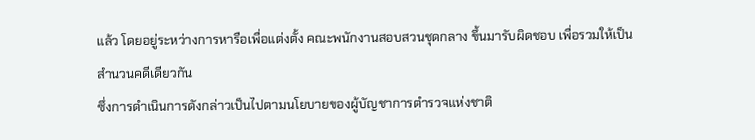แล้ว โดยอยู่ระหว่างการหารือเพื่อแต่งตั้ง คณะพนักงานสอบสวนชุดกลาง ขึ้นมารับผิดชอบ เพื่อรวมให้เป็นสำนวนคดีเดียวกัน
ซึ่งการดำเนินการดังกล่าวเป็นไปตามนโยบายของผู้บัญชาการตำรวจแห่งชาติ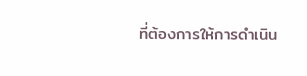ที่ต้องการให้การดำเนิน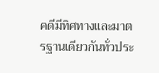คดีมีทิศทางและมาตรฐานเดียวกันทั่วประ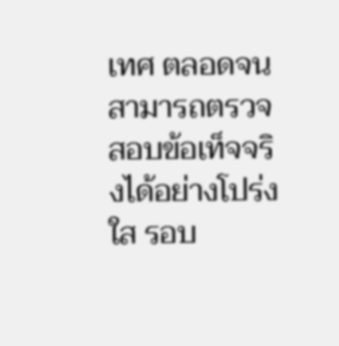เทศ ตลอดจนสามารถตรวจสอบข้อเท็จจริงได้อย่างโปร่งใส รอบ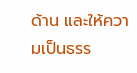ด้าน และให้ความเป็นธรร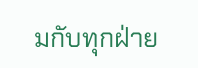มกับทุกฝ่าย